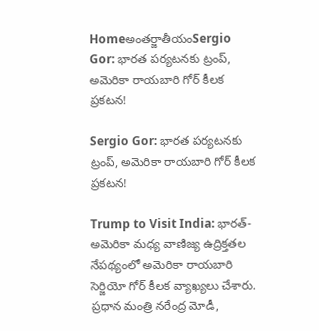Homeఅంతర్జాతీయంSergio Gor: భారత పర్యటనకు ట్రంప్, అమెరికా రాయబారి గోర్ కీలక ప్రకటన!

Sergio Gor: భారత పర్యటనకు ట్రంప్, అమెరికా రాయబారి గోర్ కీలక ప్రకటన!

Trump to Visit India: భారత్-అమెరికా మధ్య వాణిజ్య ఉద్రిక్తతల నేపథ్యంలో అమెరికా రాయబారి సెర్జియో గోర్ కీలక వ్యాఖ్యలు చేశారు. ప్రధాన మంత్రి నరేంద్ర మోడీ,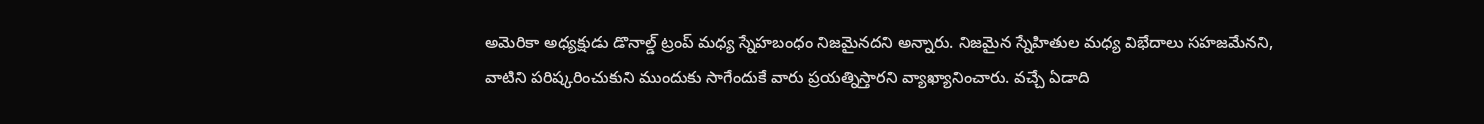అమెరికా అధ్యక్షుడు డొనాల్డ్ ట్రంప్ మధ్య స్నేహబంధం నిజమైనదని అన్నారు. నిజమైన స్నేహితుల మధ్య విభేదాలు సహజమేనని, వాటిని పరిష్కరించుకుని ముందుకు సాగేందుకే వారు ప్రయత్నిస్తారని వ్యాఖ్యానించారు. వచ్చే ఏడాది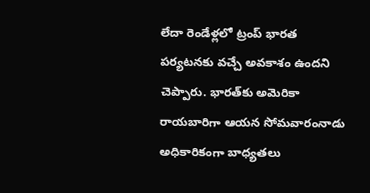లేదా రెండేళ్లలో ట్రంప్ భారత పర్యటనకు వచ్చే అవకాశం ఉందని చెప్పారు. భారత్‌కు అమెరికా రాయబారిగా ఆయన సోమవారంనాడు అధికారికంగా బాధ్యతలు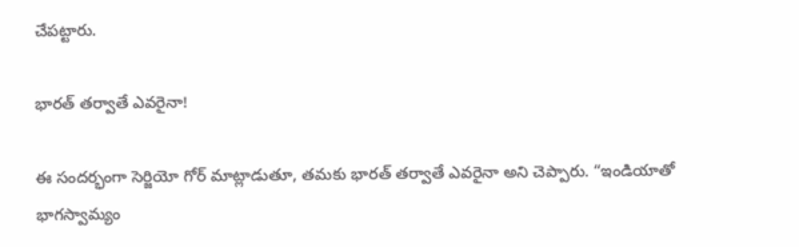చేపట్టారు.

భారత్ తర్వాతే ఎవరైనా!

ఈ సందర్భంగా సెర్జియో గోర్ మాట్లాడుతూ, తమకు భారత్ తర్వాతే ఎవరైనా అని చెప్పారు. “ఇండియాతో భాగస్వామ్యం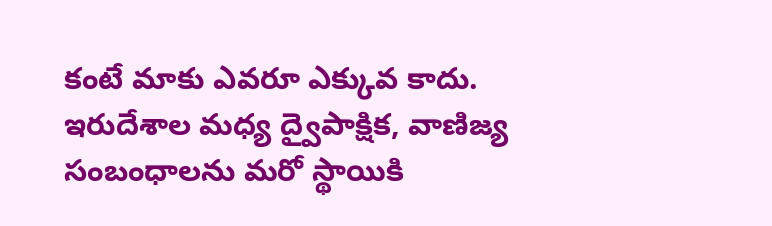కంటే మాకు ఎవరూ ఎక్కువ కాదు. ఇరుదేశాల మధ్య ద్వైపాక్షిక, వాణిజ్య సంబంధాలను మరో స్థాయికి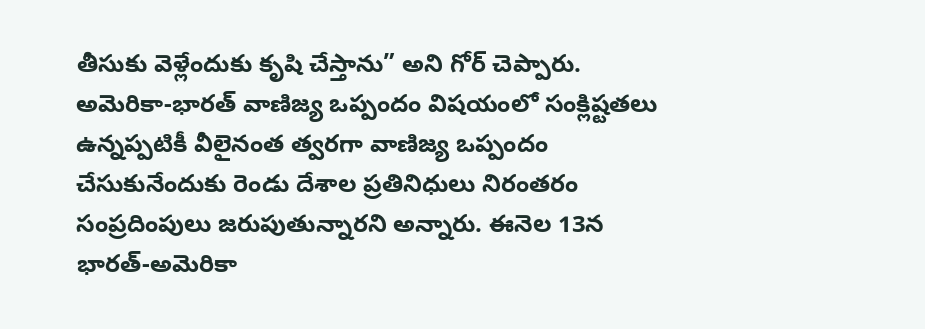తీసుకు వెళ్లేందుకు కృషి చేస్తాను” అని గోర్ చెప్పారు. అమెరికా-భారత్ వాణిజ్య ఒప్పందం విషయంలో సంక్లిష్టతలు ఉన్నప్పటికీ వీలైనంత త్వరగా వాణిజ్య ఒప్పందం చేసుకునేందుకు రెండు దేశాల ప్రతినిధులు నిరంతరం సంప్రదింపులు జరుపుతున్నారని అన్నారు. ఈనెల 13న భారత్-అమెరికా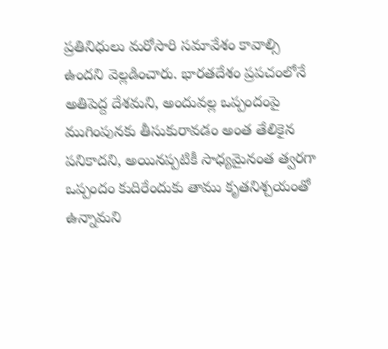ప్రతినిధులు మరోసారి సమావేశం కావాల్సి ఉందని వెల్లడించారు. భారతదేశం ప్రపచంలోనే అతిపెద్ద దేశమని, అందువల్ల ఒప్పందంపై ముగింపునకు తీసుకురావడం అంత తేలికైన పనికాదని, అయినప్పటికీ సాధ్యమైనంత త్వరగా ఒప్పందం కుదిరేందుకు తాము కృతనిశ్చయంతో ఉన్నామని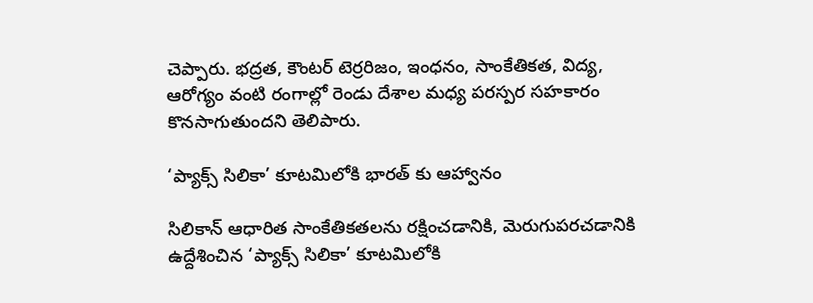చెప్పారు. భద్రత, కౌంటర్ టెర్రరిజం, ఇంధనం, సాంకేతికత, విద్య, ఆరోగ్యం వంటి రంగాల్లో రెండు దేశాల మధ్య పరస్పర సహకారం కొనసాగుతుందని తెలిపారు.

‘ప్యాక్స్ సిలికా’ కూటమిలోకి భారత్ కు ఆహ్వానం

సిలికాన్ ఆధారిత సాంకేతికతలను రక్షించడానికి, మెరుగుపరచడానికి ఉద్దేశించిన ‘ప్యాక్స్ సిలికా’ కూటమిలోకి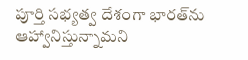పూర్తి సభ్యత్వ దేశంగా భారత్‌ను ఆహ్వానిస్తున్నామని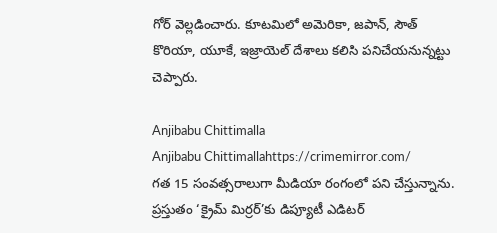గోర్ వెల్లడించారు. కూటమిలో అమెరికా, జపాన్, సౌత్ కొరియా, యూకే, ఇజ్రాయెల్ దేశాలు కలిసి పనిచేయనున్నట్టు చెప్పారు.

Anjibabu Chittimalla
Anjibabu Chittimallahttps://crimemirror.com/
గత 15 సంవత్సరాలుగా మీడియా రంగంలో పని చేస్తున్నాను. ప్రస్తుతం ‘క్రైమ్ మిర్రర్’కు డిప్యూటీ ఎడిటర్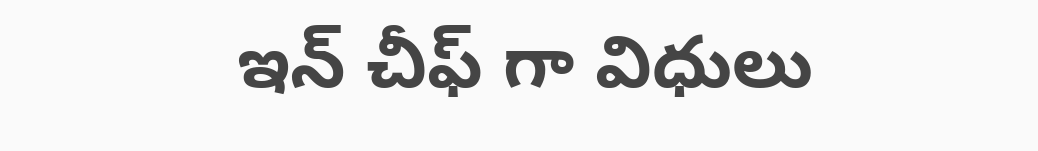ఇన్ చీఫ్ గా విధులు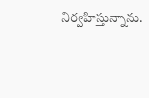నిర్వహిస్తున్నాను.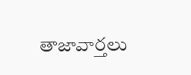తాజావార్తలు